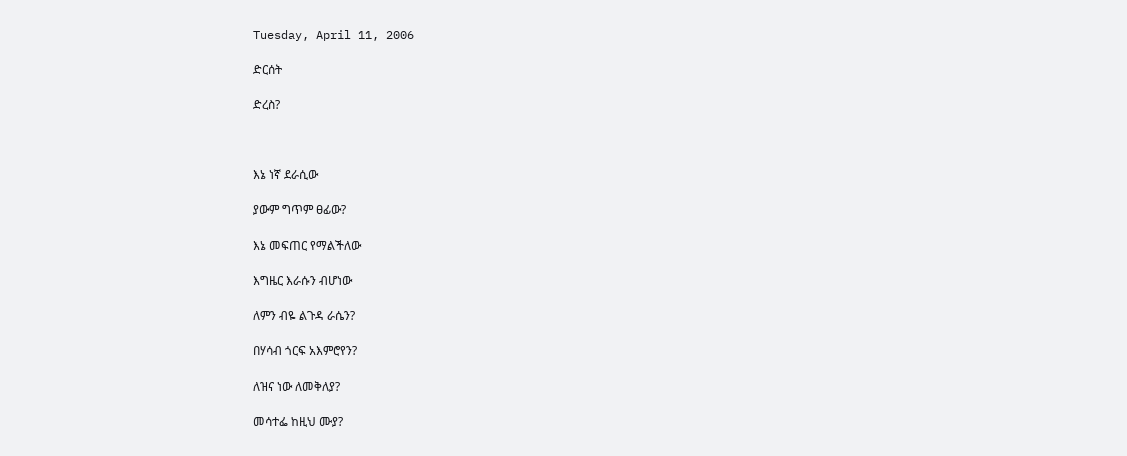Tuesday, April 11, 2006

ድርሰት

ድረስ?



እኔ ነኛ ደራሲው

ያውም ግጥም ፀፊው?

እኔ መፍጠር የማልችለው

እግዜር እራሱን ብሆነው

ለምን ብዬ ልጉዳ ራሴን?

በሃሳብ ጎርፍ አእምሮየን?

ለዝና ነው ለመቅለያ?

መሳተፌ ከዚህ ሙያ?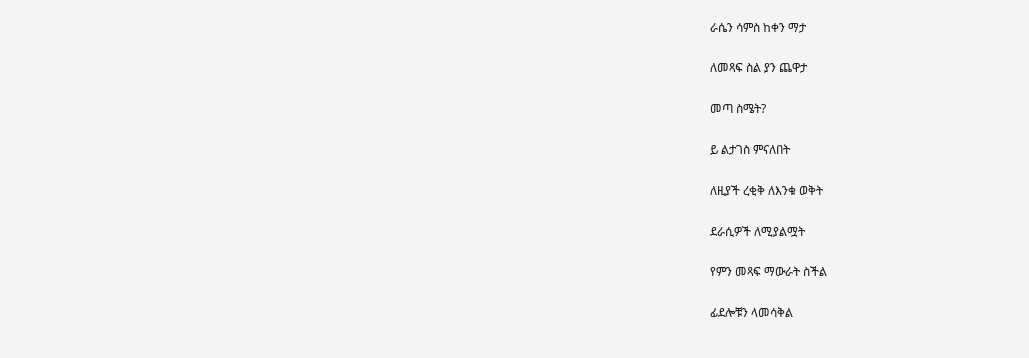ራሴን ሳምስ ከቀን ማታ

ለመጻፍ ስል ያን ጨዋታ

መጣ ስሜት?

ይ ልታገስ ምናለበት

ለዚያች ረቂቅ ለእንቁ ወቅት

ደራሲዎች ለሚያልሟት

የምን መጻፍ ማውራት ስችል

ፊደሎቹን ላመሳቅል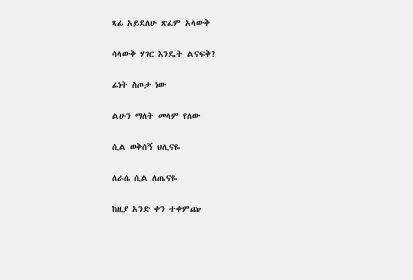ጻፊ አይደለሁ ጽፈም አላውቅ

ሳላውቅ ሃገር እንዴት ልናፍቅ?

ፊነት ስጦታ ነው

ልሁን ማለት መላም የለው

ሲል ወቅሰኝ ህሊናዬ

ለራሴ ሲል ለጤናዬ

ከዚያ አንድ ቀን ተቀምጬ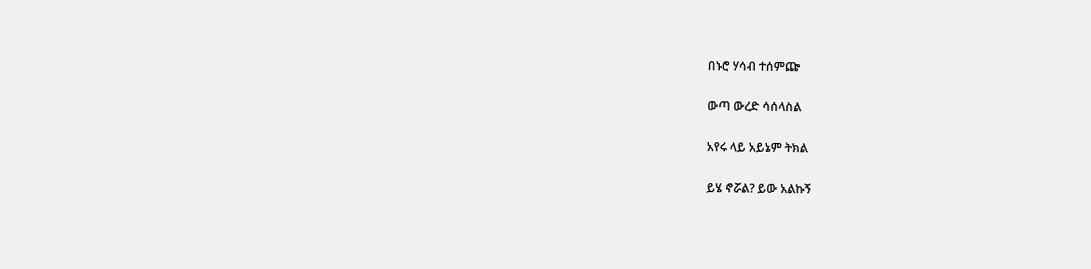በኑሮ ሃሳብ ተሰምጬ

ውጣ ውረድ ሳሰላስል

አየሩ ላይ አይኔም ትክል

ይሄ ኖሯል? ይው አልኩኝ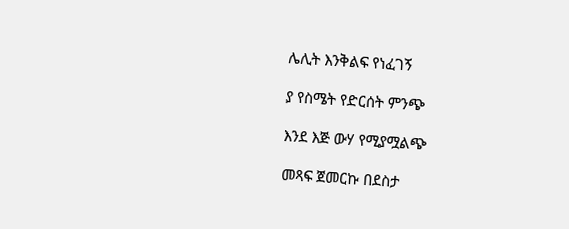ሌሊት እንቅልፍ የነፈገኝ

ያ የስሜት የድርሰት ምንጭ

እንደ እጅ ውሃ የሚያሟልጭ

መጻፍ ጀመርኩ በደስታ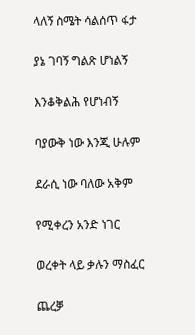ላለኝ ስሜት ሳልሰጥ ፋታ

ያኔ ገባኝ ግልጽ ሆነልኝ

እንቆቅልሕ የሆነብኝ

ባያውቅ ነው እንጂ ሁሉም

ደራሲ ነው ባለው አቅም

የሚቀረን አንድ ነገር

ወረቀት ላይ ቃሉን ማስፈር

ጨረቓ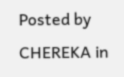Posted by CHEREKA in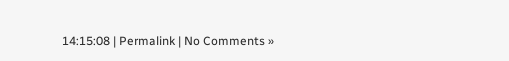14:15:08 | Permalink | No Comments »